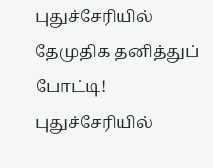புதுச்சேரியில் தேமுதிக தனித்துப் போட்டி! புதுச்சேரியில்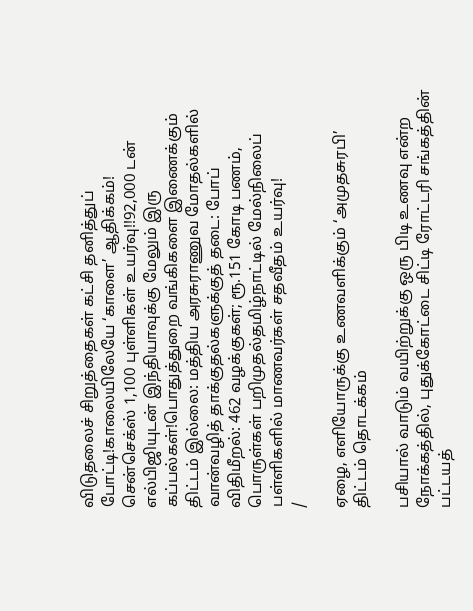விடுதலைச் சிறுத்தைகள் கட்சி தனித்துப் போட்டி!காலையிலேயே ‘காளை’ ஆதிக்கம்! சென்செக்ஸ் 1,100 புள்ளிகள் உயர்வு!!92,000 டன் எல்பிஜியுடன் இந்தியாவுக்கு மேலும் இரு கப்பல்கள்!பொதுத்துறை வங்கிகளை இணைக்கும் திட்டம் இல்லை: மத்திய அரசுராணுவ மோதல்களில் வான்வழித் தாக்குதல்களுக்குத் தடை: போப் விதிமீறல்: 462 வழக்குகள்; ரூ.151 கோடி பணம், பொருள்கள் பறிமுதல்தமிழ்நாட்டில் மேல்நிலைப் பள்ளிகளில் மாணவர்கள் சதவீதம் உயர்வு!
/

ஏழை, எளியோருக்கு உணவளிக்கும் ‘அமுதசுரபி’ திட்டம் தொடக்கம்

பசியால் வாடும் வயிற்றுக்கு ஒரு பிடி உணவு என்ற நோக்கத்தில், புதுக்கோட்டை சிட்டி ரோட்டரி சங்கத்தின் பட்டயத்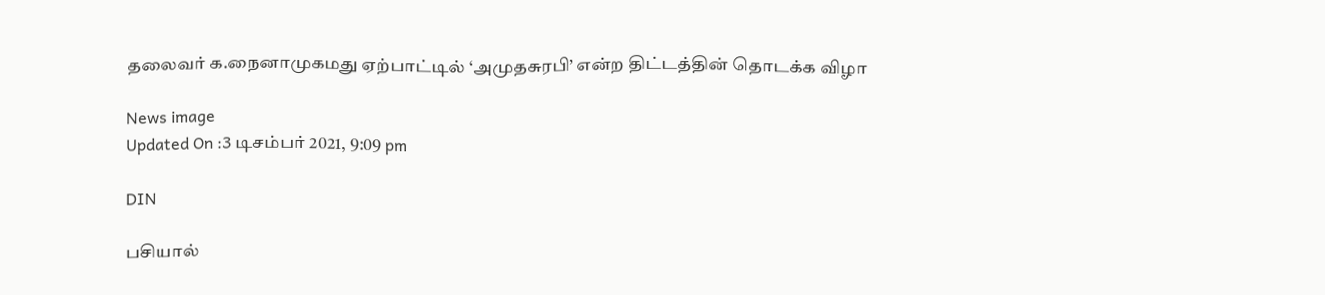தலைவர் க.நைனாமுகமது ஏற்பாட்டில் ‘அமுதசுரபி’ என்ற திட்டத்தின் தொடக்க விழா

News image
Updated On :3 டிசம்பர் 2021, 9:09 pm

DIN

பசியால்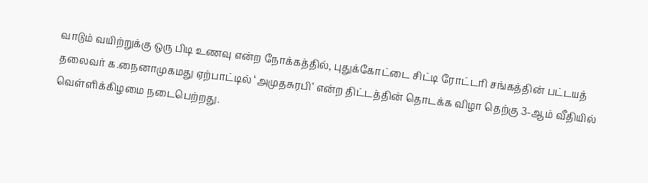வாடும் வயிற்றுக்கு ஒரு பிடி உணவு என்ற நோக்கத்தில், புதுக்கோட்டை சிட்டி ரோட்டரி சங்கத்தின் பட்டயத் தலைவர் க.நைனாமுகமது ஏற்பாட்டில் ‘அமுதசுரபி’ என்ற திட்டத்தின் தொடக்க விழா தெற்கு 3-ஆம் வீதியில் வெள்ளிக்கிழமை நடைபெற்றது.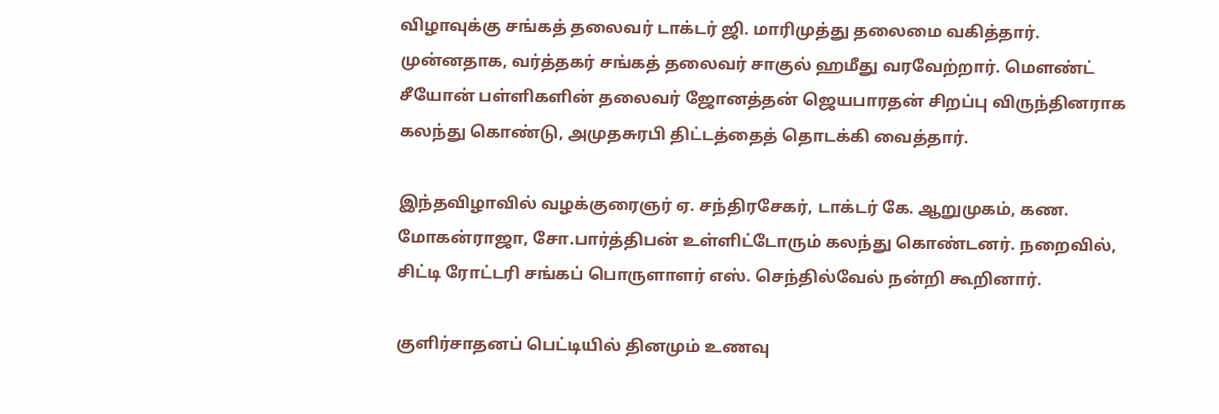விழாவுக்கு சங்கத் தலைவர் டாக்டர் ஜி. மாரிமுத்து தலைமை வகித்தார். முன்னதாக, வர்த்தகர் சங்கத் தலைவர் சாகுல் ஹமீது வரவேற்றார். மௌண்ட் சீயோன் பள்ளிகளின் தலைவர் ஜோனத்தன் ஜெயபாரதன் சிறப்பு விருந்தினராக கலந்து கொண்டு, அமுதசுரபி திட்டத்தைத் தொடக்கி வைத்தார்.

இந்தவிழாவில் வழக்குரைஞர் ஏ. சந்திரசேகர், டாக்டர் கே. ஆறுமுகம், கண. மோகன்ராஜா, சோ.பார்த்திபன் உள்ளிட்டோரும் கலந்து கொண்டனர். நறைவில், சிட்டி ரோட்டரி சங்கப் பொருளாளர் எஸ். செந்தில்வேல் நன்றி கூறினார்.

குளிர்சாதனப் பெட்டியில் தினமும் உணவு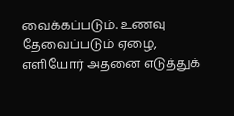வைக்கப்படும். உணவு தேவைப்படும் ஏழை, எளியோர் அதனை எடுத்துக்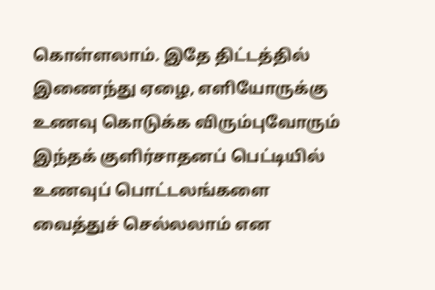கொள்ளலாம். இதே திட்டத்தில் இணைந்து ஏழை, எளியோருக்கு உணவு கொடுக்க விரும்புவோரும் இந்தக் குளிர்சாதனப் பெட்டியில் உணவுப் பொட்டலங்களை வைத்துச் செல்லலாம் என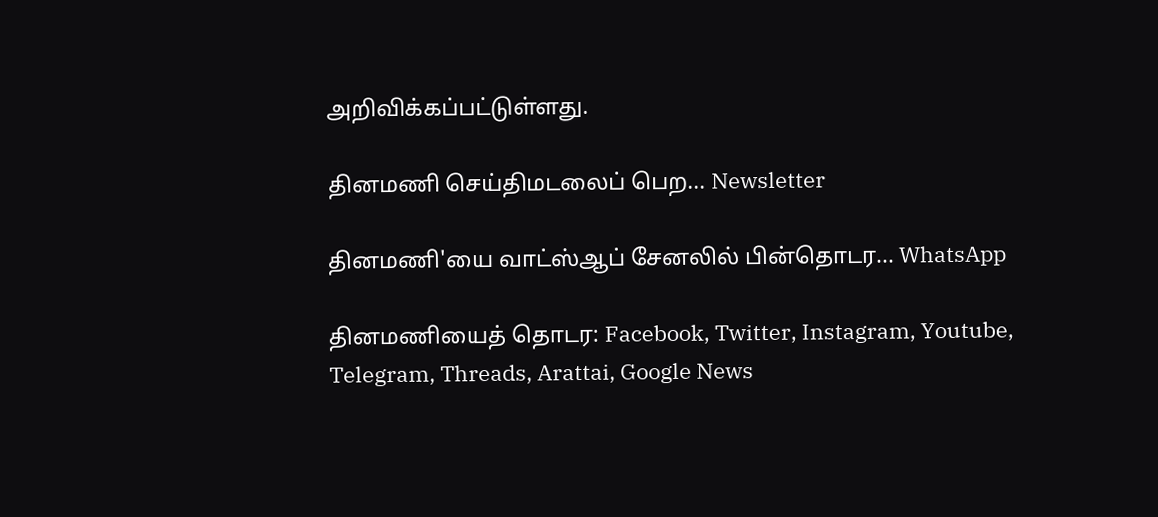அறிவிக்கப்பட்டுள்ளது.

தினமணி செய்திமடலைப் பெற... Newsletter

தினமணி'யை வாட்ஸ்ஆப் சேனலில் பின்தொடர... WhatsApp

தினமணியைத் தொடர: Facebook, Twitter, Instagram, Youtube, Telegram, Threads, Arattai, Google News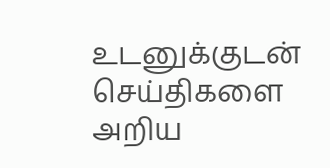உடனுக்குடன் செய்திகளை அறிய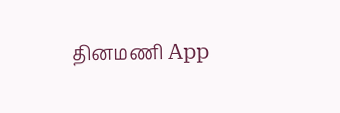தினமணி App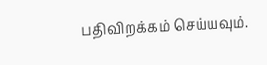பதிவிறக்கம் செய்யவும்.